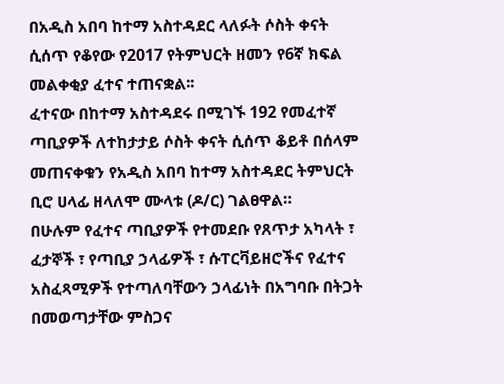በአዲስ አበባ ከተማ አስተዳደር ላለፉት ሶስት ቀናት ሲሰጥ የቆየው የ2017 የትምህርት ዘመን የ6ኛ ክፍል መልቀቂያ ፈተና ተጠናቋል፡፡
ፈተናው በከተማ አስተዳደሩ በሚገኙ 192 የመፈተኛ ጣቢያዎች ለተከታታይ ሶስት ቀናት ሲሰጥ ቆይቶ በሰላም መጠናቀቁን የአዲስ አበባ ከተማ አስተዳደር ትምህርት ቢሮ ሀላፊ ዘላለሞ ሙላቱ (ዶ/ር) ገልፀዋል።
በሁሉም የፈተና ጣቢያዎች የተመደቡ የጸጥታ አካላት ፣ ፈታኞች ፣ የጣቢያ ኃላፊዎች ፣ ሱፐርቫይዘሮችና የፈተና አስፈጻሚዎች የተጣለባቸውን ኃላፊነት በአግባቡ በትጋት በመወጣታቸው ምስጋና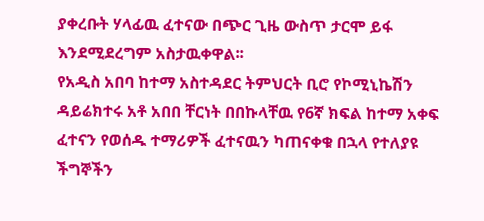ያቀረቡት ሃላፊዉ ፈተናው በጭር ጊዜ ውስጥ ታርሞ ይፋ እንደሚደረግም አስታዉቀዋል፡፡
የአዲስ አበባ ከተማ አስተዳደር ትምህርት ቢሮ የኮሚኒኬሽን ዳይሬክተሩ አቶ አበበ ቸርነት በበኩላቸዉ የ6ኛ ክፍል ከተማ አቀፍ ፈተናን የወሰዱ ተማሪዎች ፈተናዉን ካጠናቀቁ በኋላ የተለያዩ ችግኞችን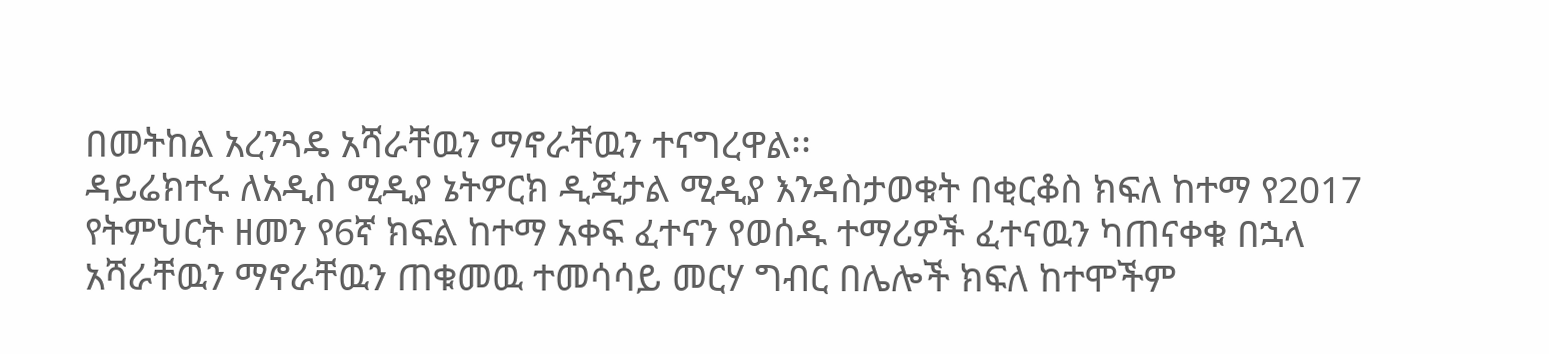በመትከል አረንጓዴ አሻራቸዉን ማኖራቸዉን ተናግረዋል፡፡
ዳይሬክተሩ ለአዲስ ሚዲያ ኔትዎርክ ዲጂታል ሚዲያ እንዳስታወቁት በቂርቆስ ክፍለ ከተማ የ2017 የትምህርት ዘመን የ6ኛ ክፍል ከተማ አቀፍ ፈተናን የወሰዱ ተማሪዎች ፈተናዉን ካጠናቀቁ በኋላ አሻራቸዉን ማኖራቸዉን ጠቁመዉ ተመሳሳይ መርሃ ግብር በሌሎች ክፍለ ከተሞችም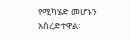የሚካሄድ መሆኑን አስረድተዋል፡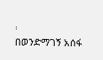፡
በወንድማገኝ አሰፋ